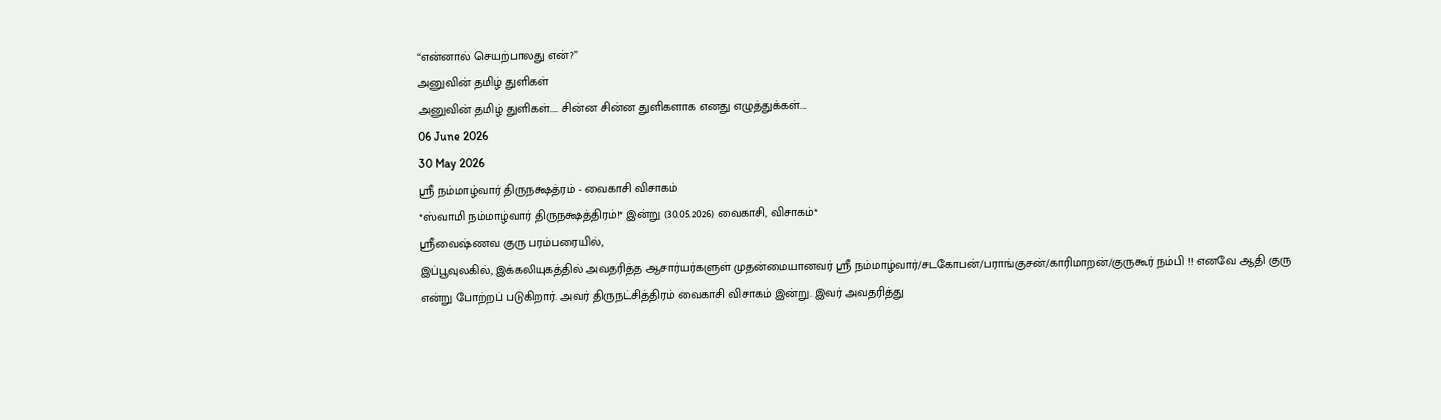“என்னால் செயற்பாலது என்?”
அனுவின் தமிழ் துளிகள்
அனுவின் தமிழ் துளிகள்..... சின்ன சின்ன துளிகளாக எனது எழுத்துக்கள்....
06 June 2026
30 May 2026
ஸ்ரீ நம்மாழ்வார் திருநக்ஷத்ரம் - வைகாசி விசாகம்
*ஸ்வாமி நம்மாழ்வார் திருநக்ஷத்திரம்!* இன்று (30.05.2026) வைகாசி, விசாகம்*
ஸ்ரீவைஷ்ணவ குரு பரம்பரையில்,
இப்பூவுலகில், இக்கலியுகத்தில் அவதரித்த ஆசார்யர்களுள் முதன்மையானவர் ஸ்ரீ நம்மாழ்வார்/சடகோபன்/பராங்குசன்/காரிமாறன்/குருகூர் நம்பி !! எனவே ஆதி குரு என்று போற்றப் படுகிறார். அவர் திருநட்சித்திரம் வைகாசி விசாகம் இன்று. இவர் அவதரித்து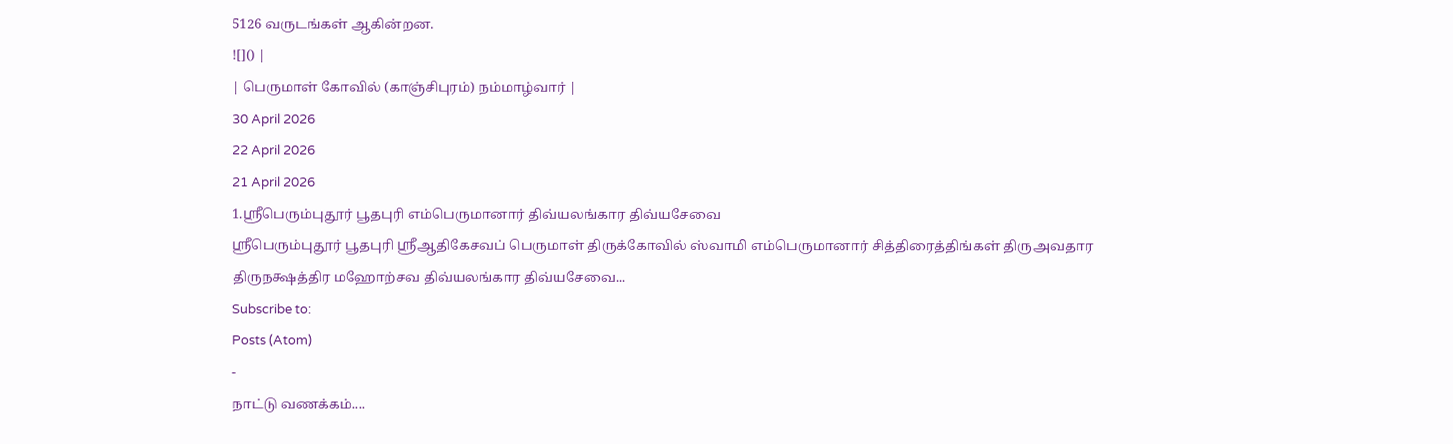5126 வருடங்கள் ஆகின்றன.
![]() |
| பெருமாள் கோவில் (காஞ்சிபுரம்) நம்மாழ்வார் |
30 April 2026
22 April 2026
21 April 2026
1.ஸ்ரீபெரும்புதூர் பூதபுரி எம்பெருமானார் திவ்யலங்கார திவ்யசேவை
ஸ்ரீபெரும்புதூர் பூதபுரி ஸ்ரீஆதிகேசவப் பெருமாள் திருக்கோவில் ஸ்வாமி எம்பெருமானார் சித்திரைத்திங்கள் திருஅவதார திருநக்ஷத்திர மஹோற்சவ திவ்யலங்கார திவ்யசேவை...
Subscribe to:
Posts (Atom)
-
நாட்டு வணக்கம்....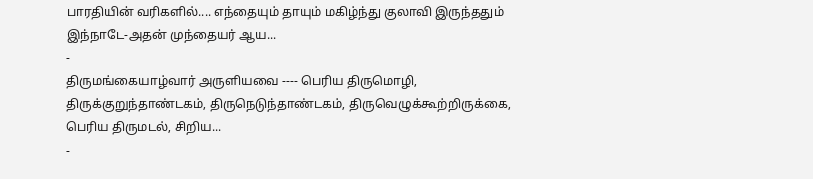பாரதியின் வரிகளில்.... எந்தையும் தாயும் மகிழ்ந்து குலாவி இருந்ததும் இந்நாடே-அதன் முந்தையர் ஆய...
-
திருமங்கையாழ்வார் அருளியவை ---- பெரிய திருமொழி, திருக்குறுந்தாண்டகம், திருநெடுந்தாண்டகம், திருவெழுக்கூற்றிருக்கை, பெரிய திருமடல், சிறிய...
-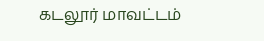கடலூர் மாவட்டம்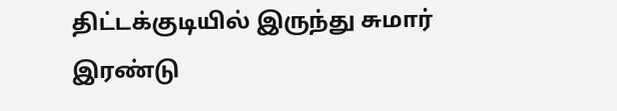திட்டக்குடியில் இருந்து சுமார் இரண்டு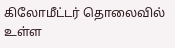கிலோமீட்டர் தொலைவில் உள்ள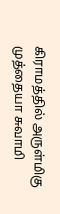கிராமத்தில் அருள்மிகு முத்தையா சுவாமி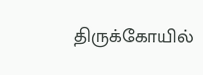திருக்கோயில்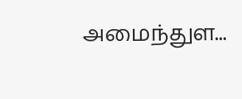அமைந்துள...